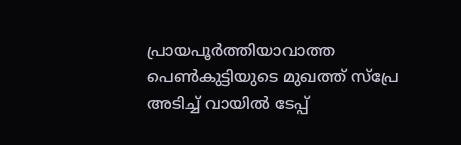പ്രായപൂർത്തിയാവാത്ത പെൺകുട്ടിയുടെ മുഖത്ത് സ്പ്രേ അടിച്ച് വായിൽ ടേപ്പ്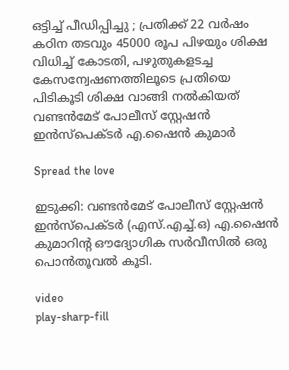ഒട്ടിച്ച് പീഡിപ്പിച്ചു ; പ്രതിക്ക് 22 വർഷം കഠിന തടവും 45000 രൂപ പിഴയും ശിക്ഷ വിധിച്ച് കോടതി, പഴുതുകളടച്ച കേസന്വേഷണത്തിലൂടെ പ്രതിയെ പിടികൂടി ശിക്ഷ വാങ്ങി നൽകിയത് വണ്ടൻമേട് പോലീസ് സ്റ്റേഷൻ ഇൻസ്‌പെക്ടർ എ.ഷൈൻ കുമാർ

Spread the love

ഇടുക്കി: വണ്ടൻമേട് പോലീസ് സ്റ്റേഷൻ ഇൻസ്‌പെക്ടർ (എസ്.എച്ച്.ഒ) എ.ഷൈൻ കുമാറിന്റ ഔദ്യോഗിക സർവീസിൽ ഒരു പൊൻതൂവൽ കൂടി.

video
play-sharp-fill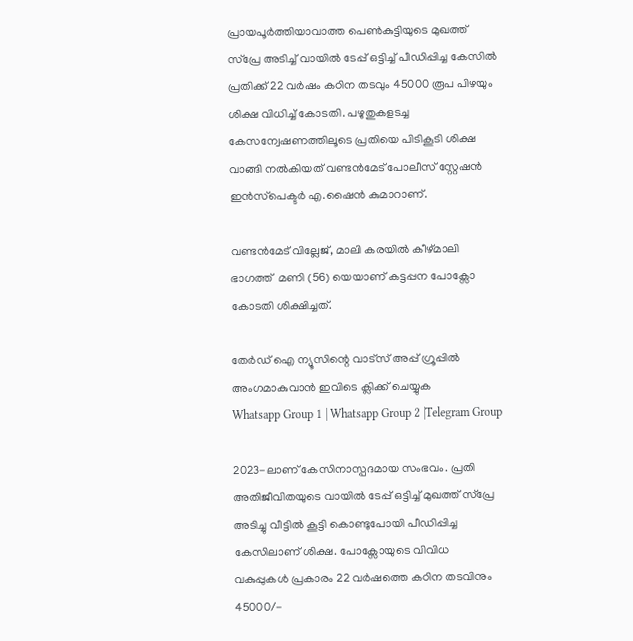പ്രായപൂർത്തിയാവാത്ത പെൺകുട്ടിയുടെ മുഖത്ത് സ്പ്രേ അടിച്ച് വായിൽ ടേപ്പ് ഒട്ടിച്ച് പീഡിപ്പിച്ച കേസിൽ പ്രതിക്ക് 22 വർഷം കഠിന തടവും 45000 രൂപ പിഴയും ശിക്ഷ വിധിച്ച് കോടതി. പഴുതുകളടച്ച കേസന്വേഷണത്തിലൂടെ പ്രതിയെ പിടികൂടി ശിക്ഷ വാങ്ങി നൽകിയത് വണ്ടൻമേട് പോലീസ് സ്റ്റേഷൻ ഇൻസ്‌പെക്ടർ എ.ഷൈൻ കുമാറാണ്.

വണ്ടൻമേട് വില്ലേജ്, മാലി കരയിൽ കീഴ്മാലി ഭാഗത്ത്  മണി (56) യെയാണ് കട്ടപ്പന പോക്സോ കോടതി ശിക്ഷിച്ചത്.

തേർഡ് ഐ ന്യൂസിന്റെ വാട്സ് അപ്പ് ഗ്രൂപ്പിൽ അംഗമാകുവാൻ ഇവിടെ ക്ലിക്ക് ചെയ്യുക
Whatsapp Group 1 | Whatsapp Group 2 |Telegram Group

2023-ലാണ് കേസിനാസ്പദമായ സംഭവം. പ്രതി അതിജീവിതയുടെ വായിൽ ടേപ്പ് ഒട്ടിച്ച് മുഖത്ത് സ്പ്രേ അടിച്ചു വീട്ടിൽ കൂട്ടി കൊണ്ടുപോയി പീഡിപ്പിച്ച കേസിലാണ് ശിക്ഷ. പോക്സോയുടെ വിവിധ വകുപ്പുകൾ പ്രകാരം 22 വർഷത്തെ കഠിന തടവിനും 45000/-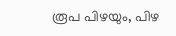രൂപ പിഴയും, പിഴ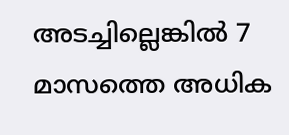അടച്ചില്ലെങ്കിൽ 7 മാസത്തെ അധിക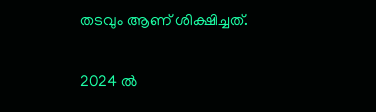തടവും ആണ് ശിക്ഷിച്ചത്.

2024 ൽ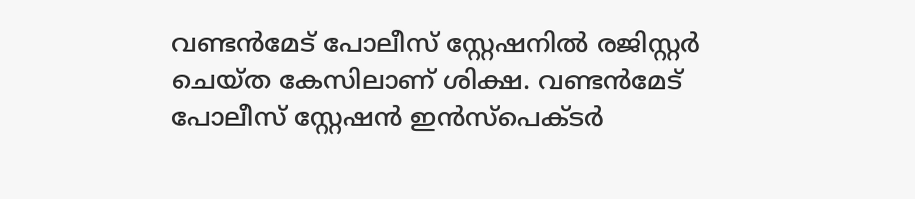വണ്ടൻമേട് പോലീസ് സ്റ്റേഷനിൽ രജിസ്റ്റർ ചെയ്ത കേസിലാണ് ശിക്ഷ. വണ്ടൻമേട് പോലീസ് സ്റ്റേഷൻ ഇൻസ്‌പെക്ടർ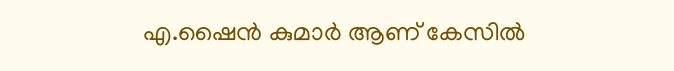എ.ഷൈൻ കുമാർ ആണ് കേസിൽ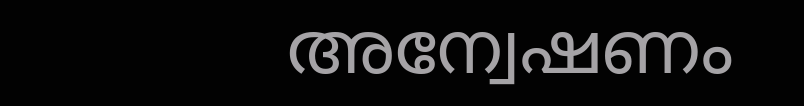അന്വേഷണം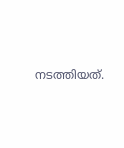നടത്തിയത്.